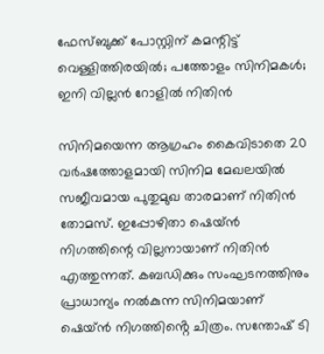ഫേസ്ബുക്ക് പോസ്റ്റിന് കമന്റിട്ട് വെള്ളിത്തിരയിൽ; പത്തോളം സിനിമകൾ; ഇനി വില്ലൻ റോളിൽ നിതിൻ

സിനിമയെന്ന ആഗ്രഹം കൈവിടാതെ 20 വർഷത്തോളമായി സിനിമ മേഖലയിൽ സജീവമായ പുതുമുഖ താരമാണ് നിതിൻ തോമസ്. ഇപ്പോഴിതാ ഷെയ്ൻ നിഗത്തിന്റെ വില്ലനായാണ് നിതിൻ എത്തുന്നത്. കബഡിക്കും സംഘടനത്തിനും പ്രാധാന്യം നൽകുന്ന സിനിമയാണ് ഷെയ്ൻ നിഗത്തിൻ്റെ ചിത്രം. സന്തോഷ് ടി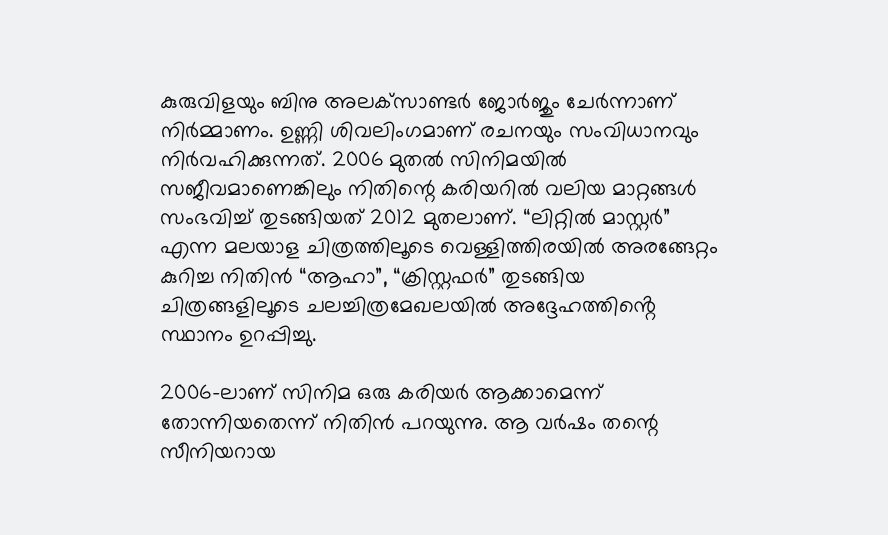കുരുവിളയും ബിനു അലക്‌സാണ്ടർ ജോർജും ചേർന്നാണ് നിർമ്മാണം. ഉണ്ണി ശിവലിംഗമാണ് രചനയും സംവിധാനവും നിർവഹിക്കുന്നത്. 2006 മുതൽ സിനിമയിൽ സജീവമാണെങ്കിലും നിതിന്റെ കരിയറിൽ വലിയ മാറ്റങ്ങൾ സംഭവിച്ച് തുടങ്ങിയത് 2012 മുതലാണ്. “ലിറ്റിൽ മാസ്റ്റർ” എന്ന മലയാള ചിത്രത്തിലൂടെ വെള്ളിത്തിരയിൽ അരങ്ങേറ്റം കുറിച്ച നിതിൻ “ആഹാ”, “ക്രിസ്റ്റഫർ” തുടങ്ങിയ ചിത്രങ്ങളിലൂടെ ചലച്ചിത്രമേഖലയിൽ അദ്ദേഹത്തിൻ്റെ സ്ഥാനം ഉറപ്പിച്ചു.

2006-ലാണ് സിനിമ ഒരു കരിയർ ആക്കാമെന്ന് തോന്നിയതെന്ന് നിതിൻ പറയുന്നു. ആ വർഷം തന്റെ സീനിയറായ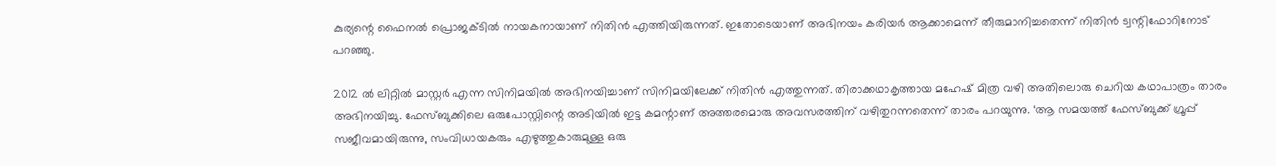കുര്യന്റെ ഫൈനൽ പ്രൊജക്ടിൽ നായകനായാണ് നിതിൻ എത്തിയിരുന്നത്. ഇതോടെയാണ് അഭിനയം കരിയർ ആക്കാമെന്ന് തീരുമാനിച്ചതെന്ന് നിതിൻ ട്വന്റിഫോറിനോട് പറഞ്ഞു.

2012 ൽ ലിറ്റിൽ മാസ്റ്റർ എന്ന സിനിമയിൽ അഭിനയിച്ചാണ് സിനിമയിലേക്ക് നിതിൻ എത്തുന്നത്. തിരാക്കഥാകൃത്തായ മഹേഷ് മിത്ര വഴി അതിലൊരു ചെറിയ കഥാപാത്രം താരം അഭിനയിച്ചു. ഫേസ്ബുക്കിലെ ഒരുപോസ്റ്റിന്റെ അടിയിൽ ഇട്ട കമന്റാണ് അത്തരമൊരു അവസരത്തിന് വഴിതുറന്നതെന്ന് താരം പറയുന്നു. ‘ആ സമയത്ത് ഫേസ്ബുക്ക് ഗ്രൂപ്പ് സജീവമായിരുന്നു, സംവിധായകരും എഴുത്തുകാരുമുള്ള ഒരു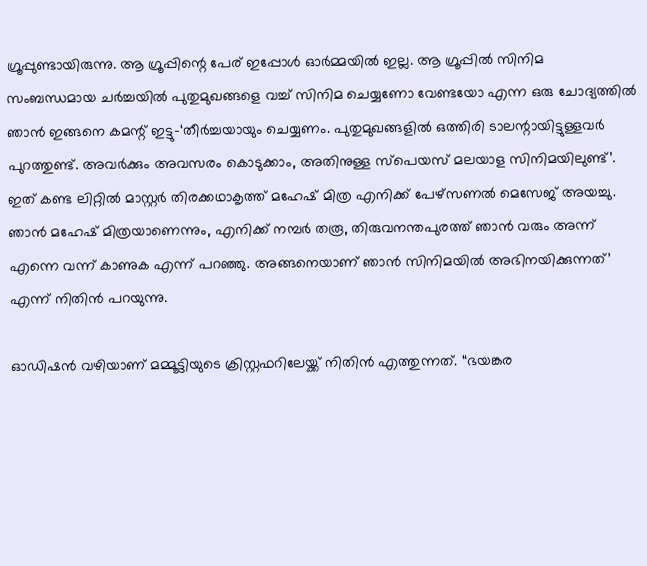ഗ്രൂപ്പുണ്ടായിരുന്നു. ആ ഗ്രൂപ്പിന്റെ പേര് ഇപ്പോൾ ഓർമ്മയിൽ ഇല്ല. ആ ഗ്രൂപ്പിൽ സിനിമ സംബന്ധമായ ചർച്ചയിൽ പുതുമുഖങ്ങളെ വച്ച് സിനിമ ചെയ്യണോ വേണ്ടയോ എന്ന ഒരു ചോദ്യത്തിൽ ഞാൻ ഇങ്ങനെ കമന്റ് ഇട്ടു-‘തീർച്ചയായും ചെയ്യണം. പുതുമുഖങ്ങളിൽ ഒത്തിരി ടാലന്റായിട്ടുള്ളവർ പുറത്തുണ്ട്. അവർക്കും അവസരം കൊടുക്കാം, അതിനുള്ള സ്പെയസ് മലയാള സിനിമയിലുണ്ട്’. ഇത് കണ്ട ലിറ്റിൽ മാസ്റ്റർ തിരക്കഥാകൃത്ത് മഹേഷ് മിത്ര എനിക്ക് പേഴ്സണൽ മെസേജ് അയച്ചു. ഞാൻ മഹേഷ് മിത്രയാണെന്നും, എനിക്ക് നമ്പർ തരൂ, തിരുവനന്തപുരത്ത് ഞാൻ വരും അന്ന് എന്നെ വന്ന് കാണുക എന്ന് പറഞ്ഞു. അങ്ങനെയാണ് ഞാൻ സിനിമയിൽ അഭിനയിക്കുന്നത്’ എന്ന് നിതിൻ പറയുന്നു.

ഓഡിഷൻ വഴിയാണ് മമ്മൂട്ടിയുടെ ക്രിസ്റ്റഫറിലേയ്ക്ക് നിതിൻ എത്തുന്നത്. “ഭയങ്കര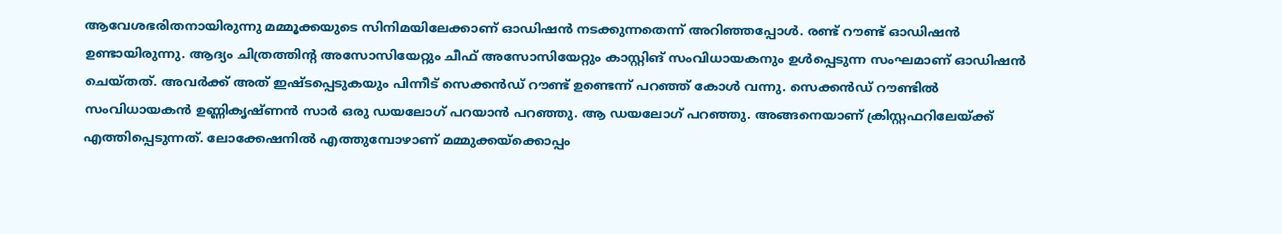ആവേശഭരിതനായിരുന്നു മമ്മൂക്കയുടെ സിനിമയിലേക്കാണ് ഓഡിഷൻ നടക്കുന്നതെന്ന് അറിഞ്ഞപ്പോൾ. രണ്ട് റൗണ്ട് ഓഡിഷൻ ഉണ്ടായിരുന്നു. ആദ്യം ചിത്രത്തിന്റ അസോസിയേറ്റും ചീഫ് അസോസിയേറ്റും കാസ്റ്റിങ് സംവിധായകനും ഉൾപ്പെടുന്ന സംഘമാണ് ഓഡിഷൻ ചെയ്തത്. അവർക്ക് അത് ഇഷ്ടപ്പെടുകയും പിന്നീട് സെക്കൻഡ് റൗണ്ട് ഉണ്ടെന്ന് പറഞ്ഞ് കോൾ വന്നു. സെക്കൻഡ് റൗണ്ടിൽ സംവിധായകൻ ഉണ്ണികൃഷ്ണൻ സാർ ഒരു ഡയലോഗ് പറയാൻ പറഞ്ഞു. ആ ഡയലോഗ് പറഞ്ഞു. അങ്ങനെയാണ് ക്രിസ്റ്റഫറിലേയ്ക്ക് എത്തിപ്പെടുന്നത്. ലോക്കേഷനിൽ എത്തുമ്പോഴാണ് മമ്മുക്കയ്ക്കൊപ്പം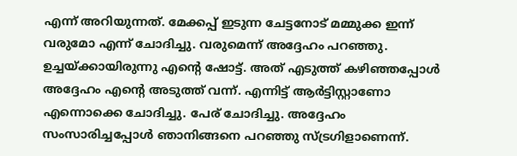എന്ന് അറിയുന്നത്. മേക്കപ്പ് ഇടുന്ന ചേട്ടനോട് മമ്മുക്ക ഇന്ന് വരുമോ എന്ന് ചോദിച്ചു. വരുമെന്ന് അദ്ദേഹം പറഞ്ഞു. ഉച്ചയ്ക്കായിരുന്നു എന്റെ ഷോട്ട്. അത് എടുത്ത് കഴിഞ്ഞപ്പോൾ അദ്ദേഹം എന്റെ അടുത്ത് വന്ന്. എന്നിട്ട് ആർട്ടിസ്റ്റാണോ എന്നൊക്കെ ചോദിച്ചു. പേര് ചോദിച്ചു. അദ്ദേഹം സംസാരിച്ചപ്പോൾ ഞാനിങ്ങനെ പറഞ്ഞു സ്ട്രഗിളാണെന്ന്.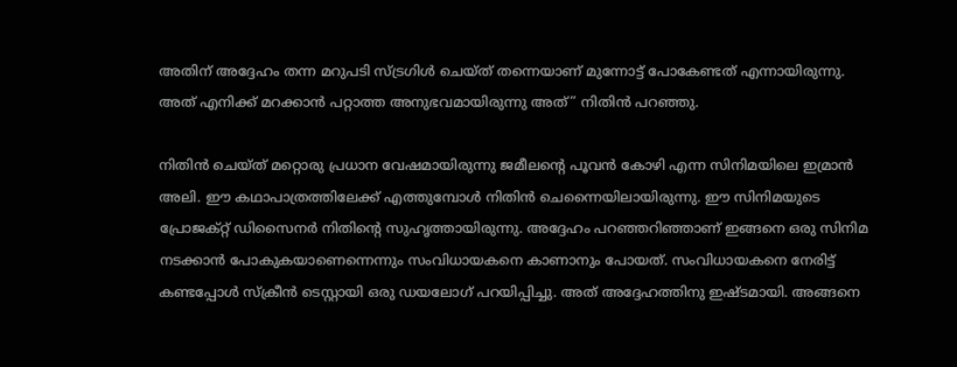അതിന് അദ്ദേഹം തന്ന മറുപടി സ്ട്രഗിൾ ചെയ്ത് തന്നെയാണ് മുന്നോട്ട് പോകേണ്ടത് എന്നായിരുന്നു. അത് എനിക്ക് മറക്കാൻ പറ്റാത്ത അനുഭവമായിരുന്നു അത്” നിതിൻ പറഞ്ഞു.

നിതിൻ ചെയ്ത് മറ്റൊരു പ്രധാന വേഷമായിരുന്നു ജമീലൻ്റെ പൂവൻ കോഴി എന്ന സിനിമയിലെ ഇമ്രാൻ അലി. ഈ കഥാപാത്രത്തിലേക്ക് എത്തുമ്പോൾ നിതിൻ ചെന്നൈയിലായിരുന്നു. ഈ സിനിമയുടെ പ്രോജക്റ്റ് ഡിസൈനർ നിതിന്റെ സുഹൃത്തായിരുന്നു. അദ്ദേഹം പറഞ്ഞറിഞ്ഞാണ് ഇങ്ങനെ ഒരു സിനിമ നടക്കാൻ പോകുകയാണെന്നെന്നും സംവിധായകനെ കാണാനും പോയത്. സംവിധായകനെ നേരിട്ട് കണ്ടപ്പോൾ സ്ക്രീൻ ടെസ്റ്റായി ഒരു ഡയലോഗ് പറയിപ്പിച്ചു. അത് അദ്ദേഹത്തിനു ഇഷ്ടമായി. അങ്ങനെ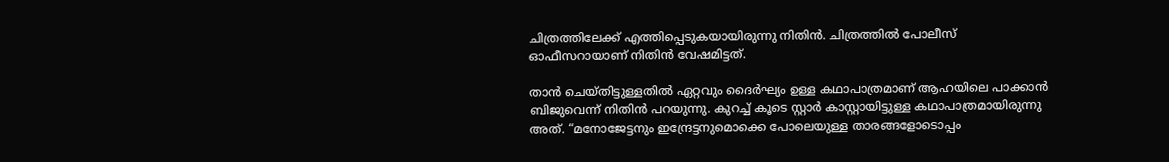ചിത്രത്തിലേക്ക് എത്തിപ്പെടുകയായിരുന്നു നിതിൻ. ചിത്രത്തിൽ പോലീസ് ഓഫീസറായാണ് നിതിൻ വേഷമിട്ടത്.

താൻ ചെയ്തിട്ടുള്ളതിൽ ഏറ്റവും ദൈർഘ്യം ഉള്ള കഥാപാത്രമാണ് ആഹയിലെ പാക്കാൻ ബിജുവെന്ന് നിതിൻ പറയുന്നു. കുറച്ച് കൂടെ സ്റ്റാർ കാസ്റ്റായിട്ടുള്ള കഥാപാത്രമായിരുന്നു അത്. “മനോജേട്ടനും ഇന്ദ്രേട്ടനുമൊക്കെ പോലെയുള്ള താരങ്ങളോടൊപ്പം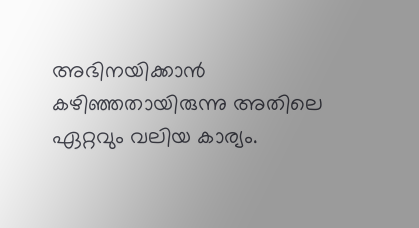അഭിനയിക്കാൻ കഴിഞ്ഞതായിരുന്നു അതിലെ ഏറ്റവും വലിയ കാര്യം.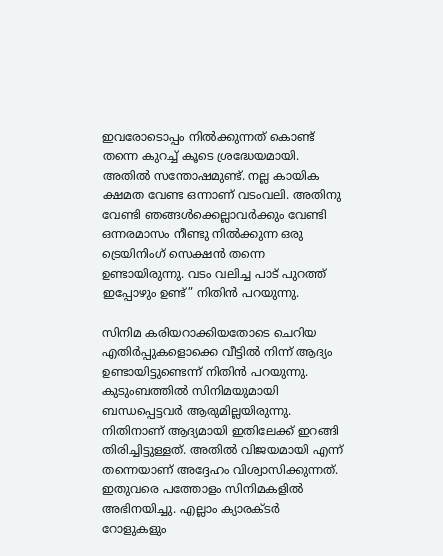ഇവരോടൊപ്പം നിൽക്കുന്നത് കൊണ്ട് തന്നെ കുറച്ച് കൂടെ ശ്രദ്ധേയമായി. അതിൽ സന്തോഷമുണ്ട്. നല്ല കായിക ക്ഷമത വേണ്ട ഒന്നാണ് വടംവലി. അതിനു വേണ്ടി ഞങ്ങൾക്കെല്ലാവർക്കും വേണ്ടി ഒന്നരമാസം നീണ്ടു നിൽക്കുന്ന ഒരു ട്രെയിനിംഗ് സെക്ഷൻ തന്നെ ഉണ്ടായിരുന്നു. വടം വലിച്ച പാട് പുറത്ത് ഇപ്പോഴും ഉണ്ട്” നിതിൻ പറയുന്നു.

സിനിമ കരിയറാക്കിയതോടെ ചെറിയ എതിർപ്പുകളൊക്കെ വീട്ടിൽ നിന്ന് ആദ്യം ഉണ്ടായിട്ടുണ്ടെന്ന് നിതിൻ പറയുന്നു. കുടുംബത്തിൽ സിനിമയുമായി ബന്ധപ്പെട്ടവർ ആരുമില്ലയിരുന്നു. നിതിനാണ് ആദ്യമായി ഇതിലേക്ക് ഇറങ്ങി തിരിച്ചിട്ടുള്ളത്. അതിൽ വിജയമായി എന്ന് തന്നെയാണ് അദ്ദേഹം വിശ്വാസിക്കുന്നത്. ഇതുവരെ പത്തോളം സിനിമകളിൽ അഭിനയിച്ചു. എല്ലാം ക്യാരക്ടർ റോളുകളും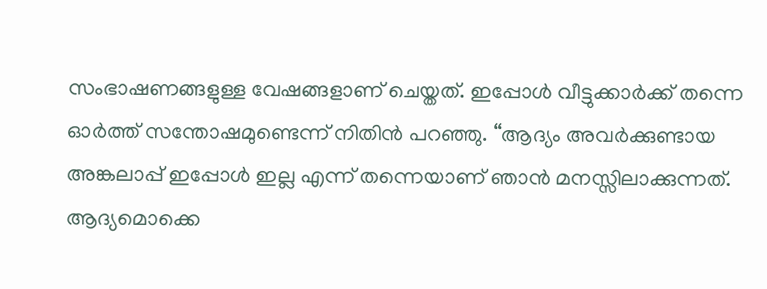സംഭാഷണങ്ങളുള്ള വേഷങ്ങളാണ് ചെയ്തത്. ഇപ്പോൾ വീട്ടുക്കാർക്ക് തന്നെ ഓർത്ത് സന്തോഷമുണ്ടെന്ന് നിതിൻ പറഞ്ഞു. “ആദ്യം അവർക്കുണ്ടായ അങ്കലാപ്പ് ഇപ്പോൾ ഇല്ല എന്ന് തന്നെയാണ് ഞാൻ മനസ്സിലാക്കുന്നത്. ആദ്യമൊക്കെ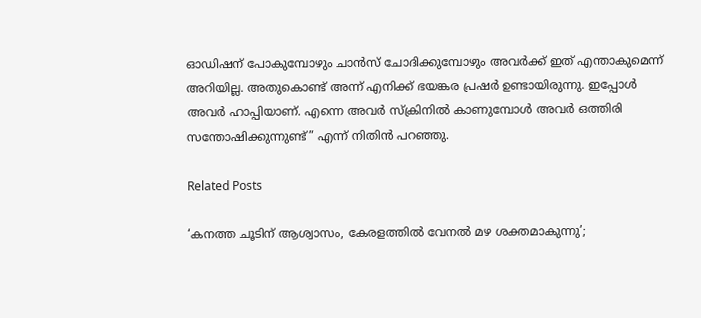ഓഡിഷന് പോകുമ്പോഴും ചാൻസ് ചോദിക്കുമ്പോഴും അവർക്ക് ഇത് എന്താകുമെന്ന് അറിയില്ല. അതുകൊണ്ട് അന്ന് എനിക്ക് ഭയങ്കര പ്രഷർ ഉണ്ടായിരുന്നു. ഇപ്പോൾ അവർ ഹാപ്പിയാണ്. എന്നെ അവർ സ്ക്രിനിൽ കാണുമ്പോൾ അവർ ഒത്തിരി സന്തോഷിക്കുന്നുണ്ട്” എന്ന് നിതിൻ പറഞ്ഞു.

Related Posts

‘കനത്ത ചൂടിന് ആശ്വാസം, കേരളത്തിൽ വേനൽ മഴ ശക്തമാകുന്നു’;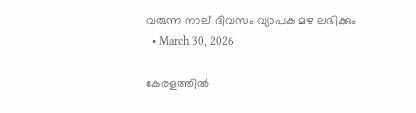വരുന്ന നാല് ദിവസം വ്യാപക മഴ ലഭിക്കും
  • March 30, 2026

കേരളത്തിൽ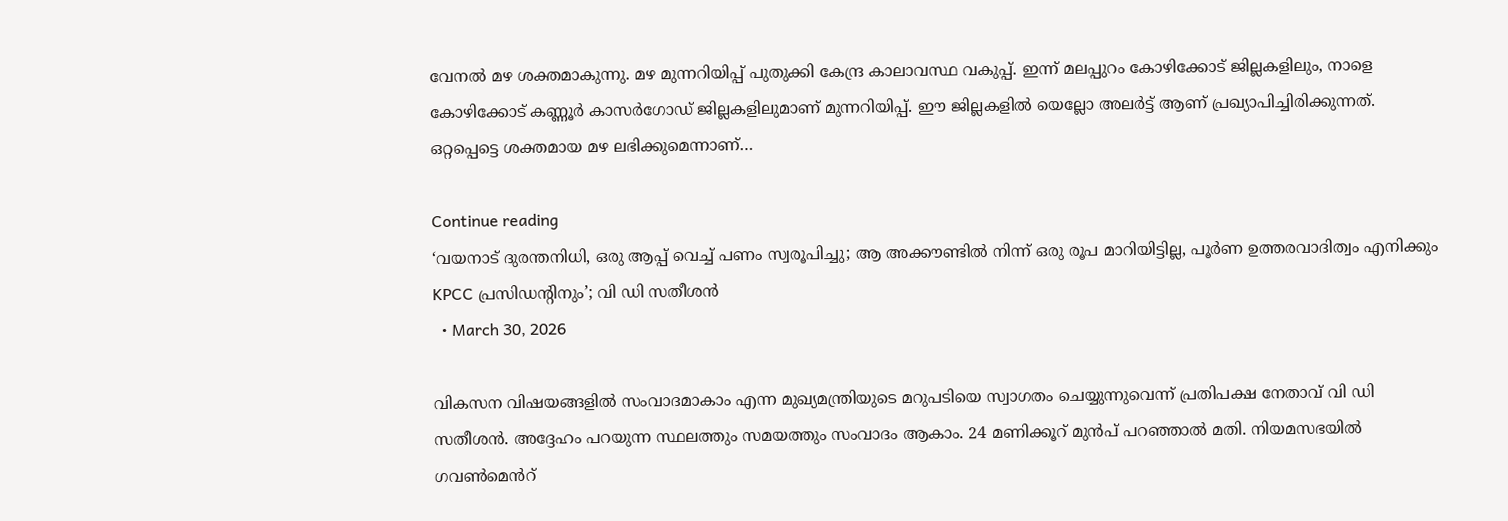വേനൽ മഴ ശക്തമാകുന്നു. മഴ മുന്നറിയിപ്പ് പുതുക്കി കേന്ദ്ര കാലാവസ്ഥ വകുപ്പ്. ഇന്ന് മലപ്പുറം കോഴിക്കോട് ജില്ലകളിലും, നാളെ കോഴിക്കോട് കണ്ണൂർ കാസർഗോഡ് ജില്ലകളിലുമാണ് മുന്നറിയിപ്പ്. ഈ ജില്ലകളിൽ യെല്ലോ അലർട്ട് ആണ് പ്രഖ്യാപിച്ചിരിക്കുന്നത്. ഒറ്റപ്പെട്ടെ ശക്തമായ മഴ ലഭിക്കുമെന്നാണ്…

Continue reading
‘വയനാട് ദുരന്തനിധി, ഒരു ആപ്പ് വെച്ച് പണം സ്വരൂപിച്ചു; ആ അക്കൗണ്ടിൽ നിന്ന് ഒരു രൂപ മാറിയിട്ടില്ല, പൂർണ ഉത്തരവാദിത്വം എനിക്കും KPCC പ്രസിഡന്റിനും’; വി ഡി സതീശൻ
  • March 30, 2026

വികസന വിഷയങ്ങളിൽ സംവാദമാകാം എന്ന മുഖ്യമന്ത്രിയുടെ മറുപടിയെ സ്വാഗതം ചെയ്യുന്നുവെന്ന് പ്രതിപക്ഷ നേതാവ് വി ഡി സതീശൻ. അദ്ദേഹം പറയുന്ന സ്ഥലത്തും സമയത്തും സംവാദം ആകാം. 24 മണിക്കൂറ് മുൻപ് പറഞ്ഞാൽ മതി. നിയമസഭയിൽ ഗവൺമെൻറ്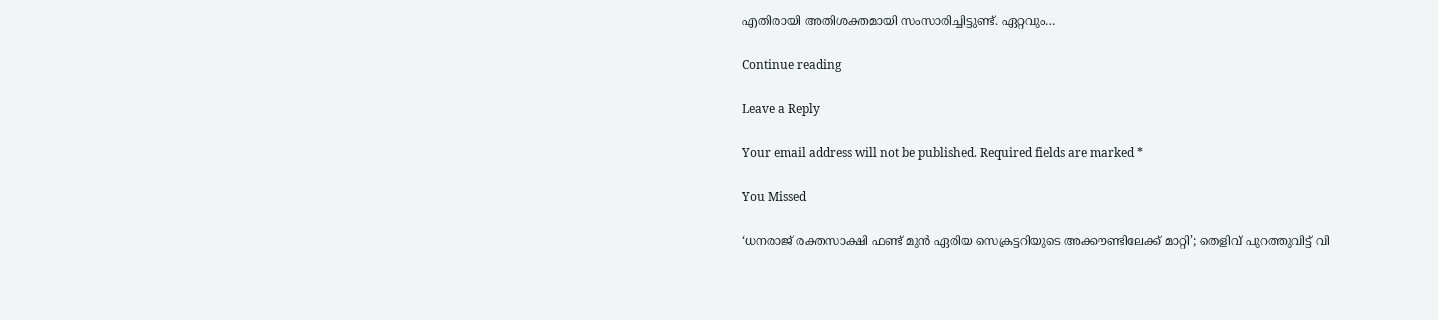എതിരായി അതിശക്തമായി സംസാരിച്ചിട്ടുണ്ട്. ഏറ്റവും…

Continue reading

Leave a Reply

Your email address will not be published. Required fields are marked *

You Missed

‘ധനരാജ് രക്തസാക്ഷി ഫണ്ട് മുൻ ഏരിയ സെക്രട്ടറിയുടെ അക്കൗണ്ടിലേക്ക് മാറ്റി’; തെളിവ് പുറത്തുവിട്ട് വി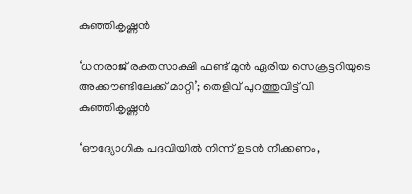കുഞ്ഞികൃഷ്ണൻ

‘ധനരാജ് രക്തസാക്ഷി ഫണ്ട് മുൻ ഏരിയ സെക്രട്ടറിയുടെ അക്കൗണ്ടിലേക്ക് മാറ്റി’; തെളിവ് പുറത്തുവിട്ട് വി കുഞ്ഞികൃഷ്ണൻ

‘ഔദ്യോഗിക പദവിയിൽ നിന്ന് ഉടൻ നീക്കണം,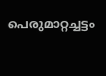പെരുമാറ്റച്ചട്ടം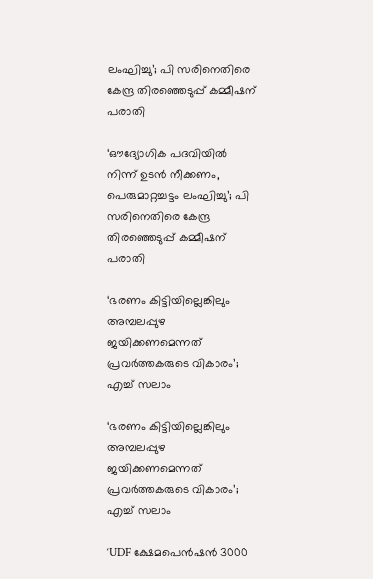ലംഘിച്ചു’; പി സരിനെതിരെ കേന്ദ്ര തിരഞ്ഞെടുപ്പ് കമ്മീഷന് പരാതി

‘ഔദ്യോഗിക പദവിയിൽ നിന്ന് ഉടൻ നീക്കണം, പെരുമാറ്റച്ചട്ടം ലംഘിച്ചു’; പി സരിനെതിരെ കേന്ദ്ര തിരഞ്ഞെടുപ്പ് കമ്മീഷന് പരാതി

‘ഭരണം കിട്ടിയില്ലെങ്കിലും അമ്പലപ്പുഴ ജയിക്കണമെന്നത് പ്രവർത്തകരുടെ വികാരം’; എച്ച് സലാം

‘ഭരണം കിട്ടിയില്ലെങ്കിലും അമ്പലപ്പുഴ ജയിക്കണമെന്നത് പ്രവർത്തകരുടെ വികാരം’; എച്ച് സലാം

‘UDF ക്ഷേമപെൻഷൻ 3000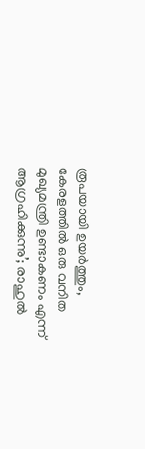രൂപയായി ഉയർത്തും, കേരളത്തിൽ ഒരു വനിത മുഖ്യമന്ത്രി ഉണ്ടാകണം എന്ന് ആഗ്രഹിക്കുന്നു’; രാഹുൽ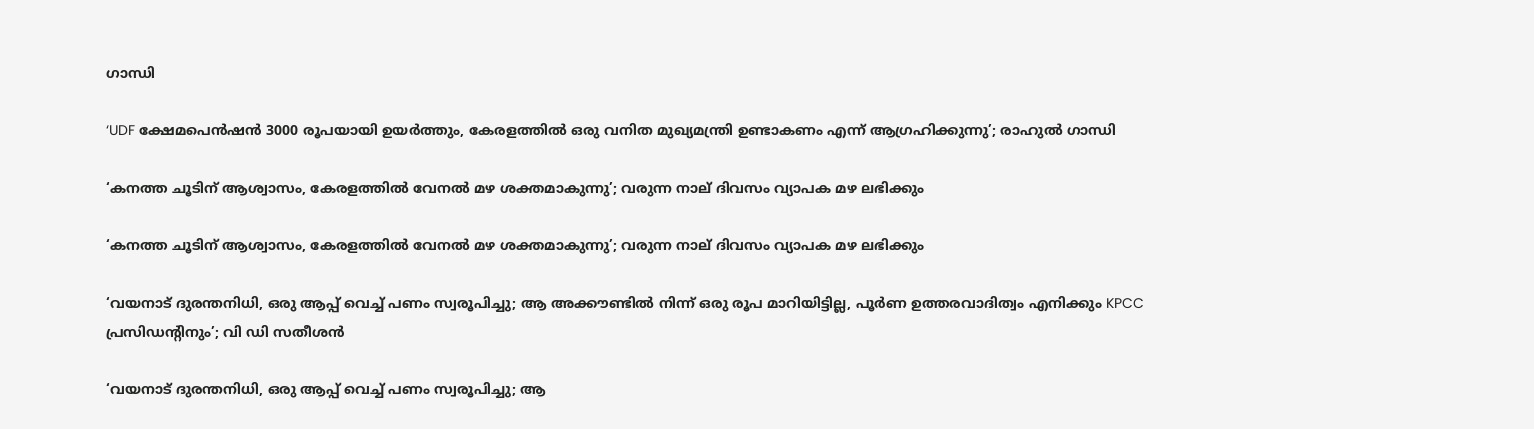ഗാന്ധി

‘UDF ക്ഷേമപെൻഷൻ 3000 രൂപയായി ഉയർത്തും, കേരളത്തിൽ ഒരു വനിത മുഖ്യമന്ത്രി ഉണ്ടാകണം എന്ന് ആഗ്രഹിക്കുന്നു’; രാഹുൽ ഗാന്ധി

‘കനത്ത ചൂടിന് ആശ്വാസം, കേരളത്തിൽ വേനൽ മഴ ശക്തമാകുന്നു’; വരുന്ന നാല് ദിവസം വ്യാപക മഴ ലഭിക്കും

‘കനത്ത ചൂടിന് ആശ്വാസം, കേരളത്തിൽ വേനൽ മഴ ശക്തമാകുന്നു’; വരുന്ന നാല് ദിവസം വ്യാപക മഴ ലഭിക്കും

‘വയനാട് ദുരന്തനിധി, ഒരു ആപ്പ് വെച്ച് പണം സ്വരൂപിച്ചു; ആ അക്കൗണ്ടിൽ നിന്ന് ഒരു രൂപ മാറിയിട്ടില്ല, പൂർണ ഉത്തരവാദിത്വം എനിക്കും KPCC പ്രസിഡന്റിനും’; വി ഡി സതീശൻ

‘വയനാട് ദുരന്തനിധി, ഒരു ആപ്പ് വെച്ച് പണം സ്വരൂപിച്ചു; ആ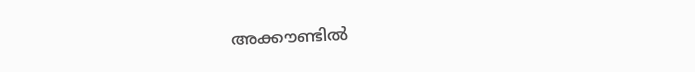അക്കൗണ്ടിൽ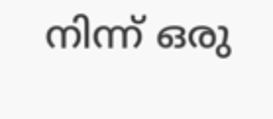നിന്ന് ഒരു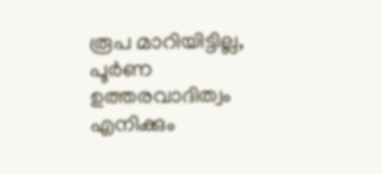രൂപ മാറിയിട്ടില്ല, പൂർണ ഉത്തരവാദിത്വം എനിക്കും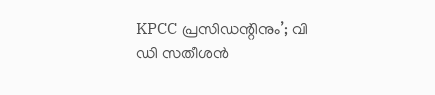KPCC പ്രസിഡന്റിനും’; വി ഡി സതീശൻ